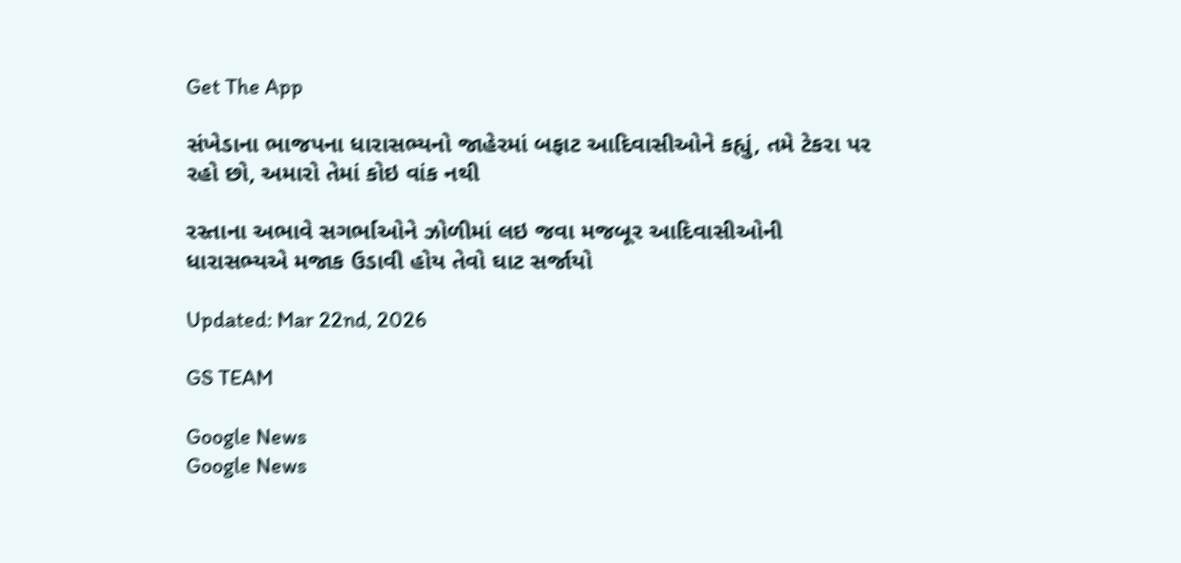Get The App

સંખેડાના ભાજપના ધારાસભ્યનો જાહેરમાં બફાટ આદિવાસીઓને કહ્યું, તમે ટેકરા પર રહો છો, અમારો તેમાં કોઇ વાંક નથી

રસ્તાના અભાવે સગર્ભાઓને ઝોળીમાં લઇ જવા મજબૂર આદિવાસીઓની ધારાસભ્યએ મજાક ઉડાવી હોય તેવો ઘાટ સર્જાયો

Updated: Mar 22nd, 2026

GS TEAM

Google News
Google News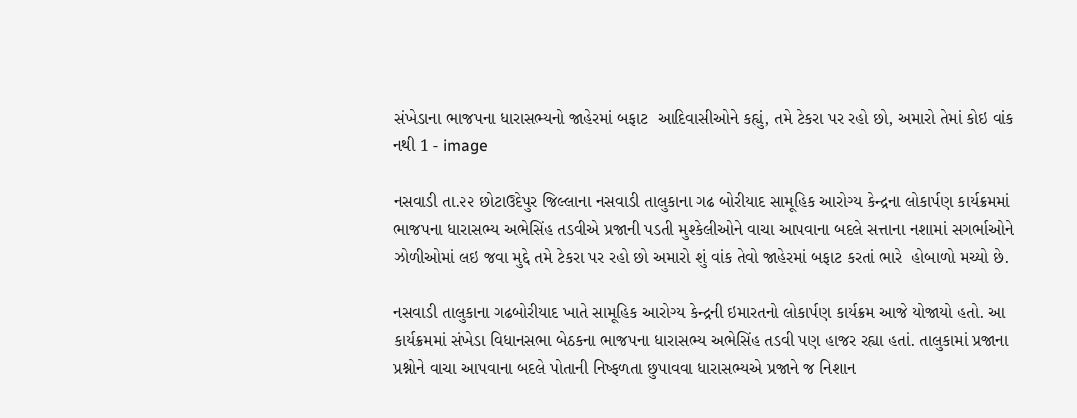સંખેડાના ભાજપના ધારાસભ્યનો જાહેરમાં બફાટ  આદિવાસીઓને કહ્યું, તમે ટેકરા પર રહો છો, અમારો તેમાં કોઇ વાંક નથી 1 - image

નસવાડી તા.૨૨ છોટાઉદેપુર જિલ્લાના નસવાડી તાલુકાના ગઢ બોરીયાદ સામૂહિક આરોગ્ય કેન્દ્રના લોકાર્પણ કાર્યક્રમમાં ભાજપના ધારાસભ્ય અભેસિંહ તડવીએ પ્રજાની પડતી મુશ્કેલીઓને વાચા આપવાના બદલે સત્તાના નશામાં સગર્ભાઓને ઝોળીઓમાં લઇ જવા મુદ્દે તમે ટેકરા પર રહો છો અમારો શું વાંક તેવો જાહેરમાં બફાટ કરતાં ભારે  હોબાળો મચ્યો છે.

નસવાડી તાલુકાના ગઢબોરીયાદ ખાતે સામૂહિક આરોગ્ય કેન્દ્રની ઇમારતનો લોકાર્પણ કાર્યક્રમ આજે યોજાયો હતો. આ કાર્યક્રમમાં સંખેડા વિધાનસભા બેઠકના ભાજપના ધારાસભ્ય અભેસિંહ તડવી પણ હાજર રહ્યા હતાં. તાલુકામાં પ્રજાના પ્રશ્નોને વાચા આપવાના બદલે પોતાની નિષ્ફળતા છુપાવવા ધારાસભ્યએ પ્રજાને જ નિશાન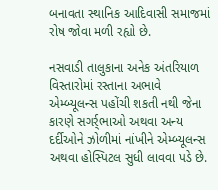બનાવતા સ્થાનિક આદિવાસી સમાજમાં રોષ જોવા મળી રહ્યો છે.

નસવાડી તાલુકાના અનેક અંતરિયાળ વિસ્તારોમાં રસ્તાના અભાવે એમ્બ્યૂલન્સ પહોંચી શકતી નથી જેના કારણે સગર્ર્ભાઓ અથવા અન્ય દર્દીઓને ઝોળીમાં નાંખીને એમ્બ્યૂલન્સ અથવા હોસ્પિટલ સુધી લાવવા પડે છે.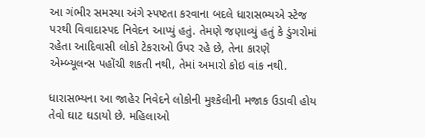આ ગંભીર સમસ્યા અંગે સ્પષ્ટતા કરવાના બદલે ધારાસભ્યએ સ્ટેજ પરથી વિવાદાસ્પદ નિવેદન આપ્યું હતું. તેમણે જણાવ્યું હતું કે ડુંગરોમાં રહેતા આદિવાસી લોકો ટેકરાઓ ઉપર રહે છે, તેના કારણે એમ્બ્યૂલન્સ પહોંચી શકતી નથી, તેમાં અમારો કોઇ વાંક નથી.

ધારાસભ્યના આ જાહેર નિવેદને લોકોની મુશ્કેલીની મજાક ઉડાવી હોય તેવો ઘાટ ઘડાયો છે. મહિલાઓ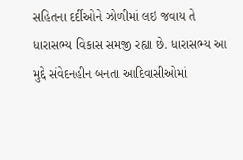સહિતના દર્દીઓને ઝોળીમાં લઇ જવાય તે ધારાસભ્ય વિકાસ સમજી રહ્યા છે. ધારાસભ્ય આ મુદ્દે સંવેદનહીન બનતા આદિવાસીઓમાં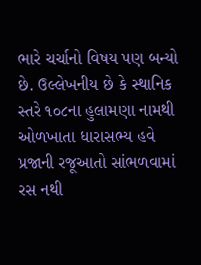ભારે ચર્ચાનો વિષય પણ બન્યો છે. ઉલ્લેખનીય છે કે સ્થાનિક સ્તરે ૧૦૮ના હુલામણા નામથી ઓળખાતા ધારાસભ્ય હવે પ્રજાની રજૂઆતો સાંભળવામાં રસ નથી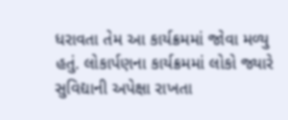ધરાવતા તેમ આ કાર્યક્રમમાં જોવા મળ્યુ હતું. લોકાર્પણના કાર્યક્રમમાં લોકો જ્યારે સુવિદ્યાની અપેક્ષા રાખતા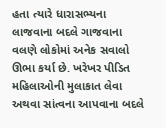હતા ત્યારે ધારાસભ્યના લાજવાના બદલે ગાજવાના વલણે લોકોમાં અનેક સવાલો ઊભા કર્યા છે. ખરેખર પીડિત મહિલાઓની મુલાકાત લેવા અથવા સાંત્વના આપવાના બદલે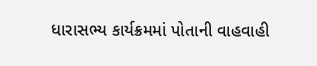ધારાસભ્ય કાર્યક્રમમાં પોતાની વાહવાહી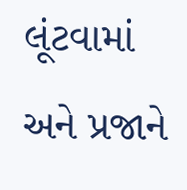લૂંટવામાં અને પ્રજાને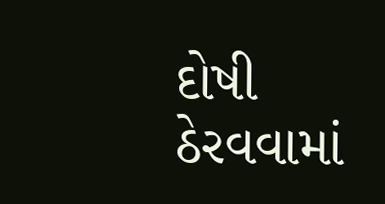દોષી ઠેરવવામાં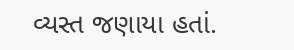વ્યસ્ત જણાયા હતાં.